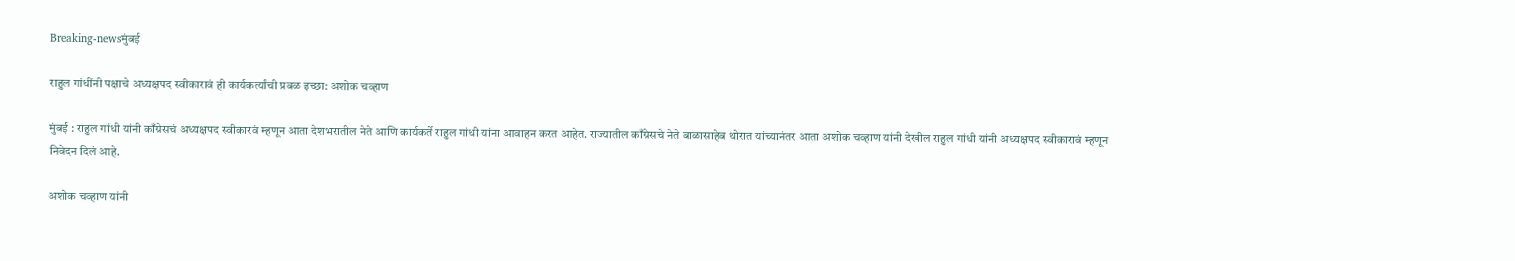Breaking-newsमुंबई

राहुल गांधींनी पक्षाचे अध्यक्षपद स्वीकारावं ही कार्यकर्त्यांची प्रबळ इच्छा: अशोक चव्हाण

मुंबई : राहुल गांधी यांनी काँग्रेसचं अध्यक्षपद स्वीकारवं म्हणून आता देशभरातील नेते आणि कार्यकर्ते राहुल गांधी यांना आवाहन करत आहेत. राज्यातील काँग्रेसचे नेते बाळासाहेब थोरात यांच्यानंतर आता अशोक चव्हाण यांनी देखील राहुल गांधी यांनी अध्यक्षपद स्वीकारावं म्हणून निवेदन दिलं आहे.

अशोक चव्हाण यांनी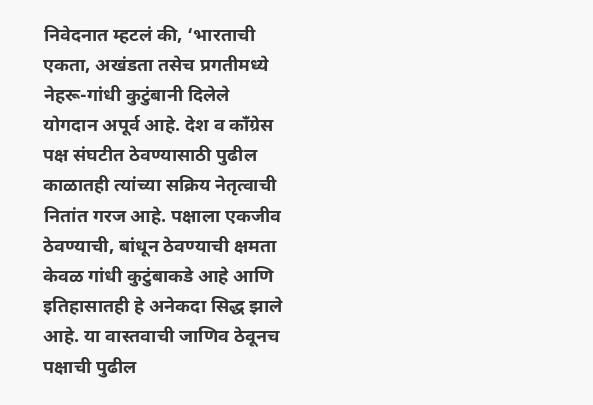निवेदनात म्हटलं की, ‘भारताची एकता, अखंडता तसेच प्रगतीमध्ये नेहरू-गांधी कुटुंबानी दिलेले योगदान अपूर्व आहे. देश व काँग्रेस पक्ष संघटीत ठेवण्यासाठी पुढील काळातही त्यांच्या सक्रिय नेतृत्वाची नितांत गरज आहे. पक्षाला एकजीव ठेवण्याची, बांधून ठेवण्याची क्षमता केवळ गांधी कुटुंबाकडे आहे आणि इतिहासातही हे अनेकदा सिद्ध झाले आहे. या वास्तवाची जाणिव ठेवूनच पक्षाची पुढील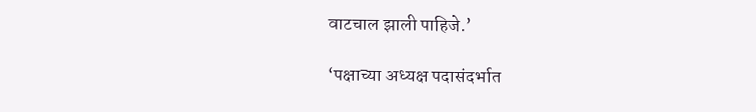वाटचाल झाली पाहिजे.’

‘पक्षाच्या अध्यक्ष पदासंदर्भात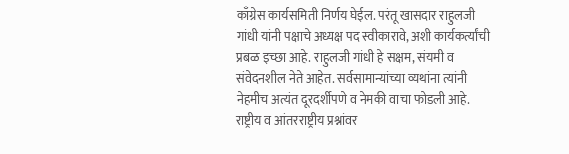काँग्रेस कार्यसमिती निर्णय घेईल. परंतू खासदार राहुलजी गांधी यांनी पक्षाचे अध्यक्ष पद स्वीकारावे, अशी कार्यकर्त्यांची प्रबळ इच्छा आहे. राहुलजी गांधी हे सक्षम, संयमी व संवेदनशील नेते आहेत. सर्वसामान्यांच्या व्यथांना त्यांनी नेहमीच अत्यंत दूरदर्शीपणे व नेमकी वाचा फोडली आहे. राष्ट्रीय व आंतरराष्ट्रीय प्रश्नांवर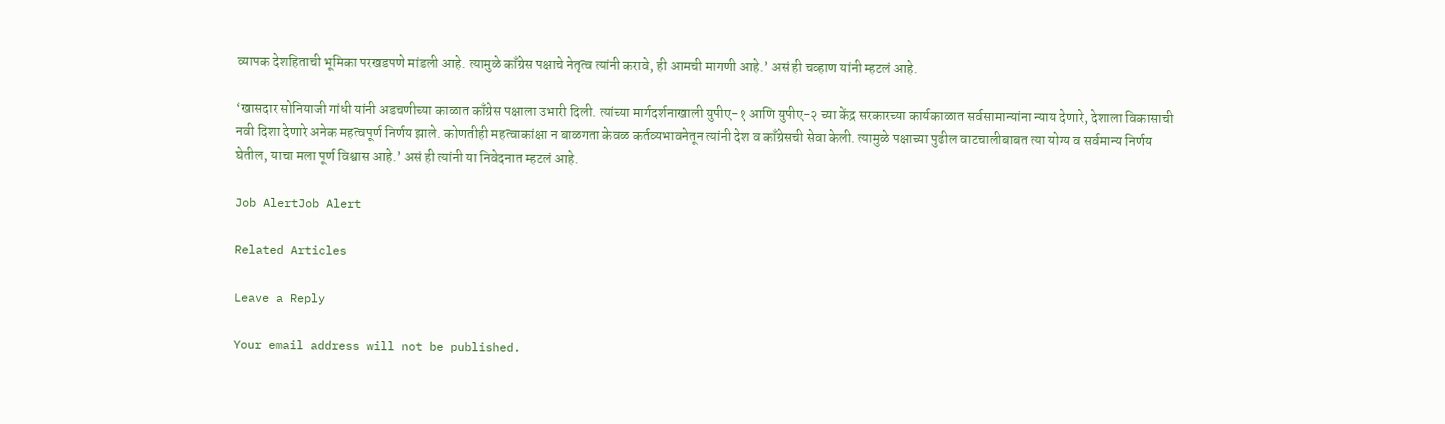व्यापक देशहिताची भूमिका परखडपणे मांडली आहे. त्यामुळे काँग्रेस पक्षाचे नेतृत्व त्यांनी करावे, ही आमची मागणी आहे.’ असं ही चव्हाण यांनी म्हटलं आहे.

‘खासदार सोनियाजी गांधी यांनी अडचणीच्या काळात काँग्रेस पक्षाला उभारी दिली. त्यांच्या मार्गदर्शनाखाली युपीए-१ आणि युपीए-२ च्या केंद्र सरकारच्या कार्यकाळात सर्वसामान्यांना न्याय देणारे, देशाला विकासाची नवी दिशा देणारे अनेक महत्वपूर्ण निर्णय झाले. कोणतीही महत्वाकांक्षा न बाळगता केवळ कर्तव्यभावनेतून त्यांनी देश व काँग्रेसची सेवा केली. त्यामुळे पक्षाच्या पुढील वाटचालीबाबत त्या योग्य व सर्वमान्य निर्णय घेतील, याचा मला पूर्ण विश्वास आहे.’ असं ही त्यांनी या निवेदनात म्हटलं आहे.

Job AlertJob Alert

Related Articles

Leave a Reply

Your email address will not be published.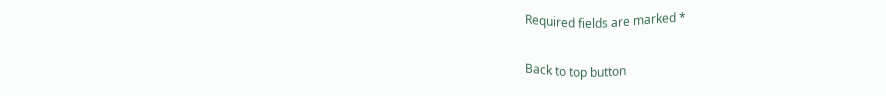Required fields are marked *

Back to top button